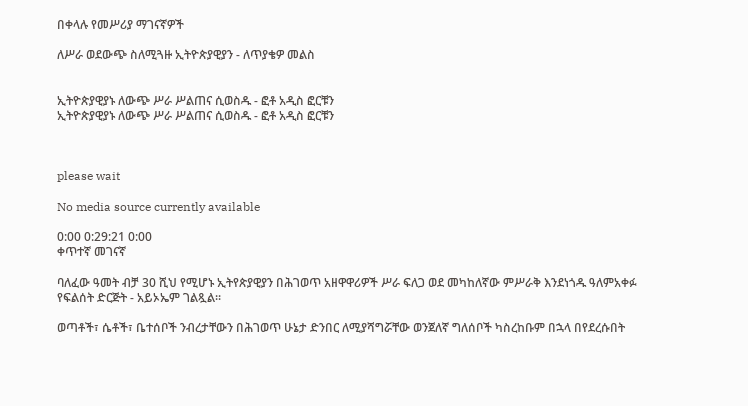በቀላሉ የመሥሪያ ማገናኛዎች

ለሥራ ወደውጭ ስለሚጓዙ ኢትዮጵያዊያን - ለጥያቄዎ መልስ


ኢትዮጵያዊያኑ ለውጭ ሥራ ሥልጠና ሲወስዱ - ፎቶ አዲስ ፎርቹን
ኢትዮጵያዊያኑ ለውጭ ሥራ ሥልጠና ሲወስዱ - ፎቶ አዲስ ፎርቹን



please wait

No media source currently available

0:00 0:29:21 0:00
ቀጥተኛ መገናኛ

ባለፈው ዓመት ብቻ 30 ሺህ የሚሆኑ ኢትየጵያዊያን በሕገወጥ አዘዋዋሪዎች ሥራ ፍለጋ ወደ መካከለኛው ምሥራቅ እንደነጎዱ ዓለምአቀፉ የፍልሰት ድርጅት - አይኦኤም ገልጿል፡፡

ወጣቶች፣ ሴቶች፣ ቤተሰቦች ንብረታቸውን በሕገወጥ ሁኔታ ድንበር ለሚያሻግሯቸው ወንጀለኛ ግለሰቦች ካስረከቡም በኋላ በየደረሱበት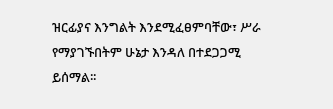ዝርፊያና እንግልት እንደሚፈፀምባቸው፣ ሥራ የማያገኙበትም ሁኔታ እንዳለ በተደጋጋሚ ይሰማል፡፡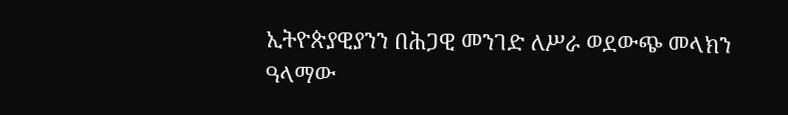ኢትዮጵያዊያንን በሕጋዊ መንገድ ለሥራ ወደውጭ መላክን ዓላማው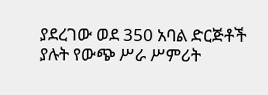ያደረገው ወደ 350 አባል ድርጅቶች ያሉት የውጭ ሥራ ሥምሪት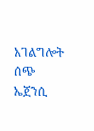አገልግሎት ሰጭ ኤጀንሲ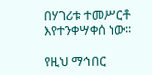በሃገሪቱ ተመሥርቶ እየተንቀሣቀሰ ነው፡፡

የዚህ ማኅበር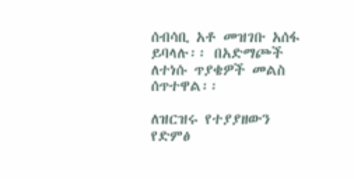ሰብሳቢ አቶ መዝገቡ አሰፋ ይባላሉ፡፡ በአድማጮች ለተነሱ ጥያቄዎች መልስ ሰጥተዋል፡፡

ለዝርዝሩ የተያያዘውን የድምፅ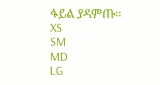ፋይል ያዳምጡ፡፡
XS
SM
MD
LG